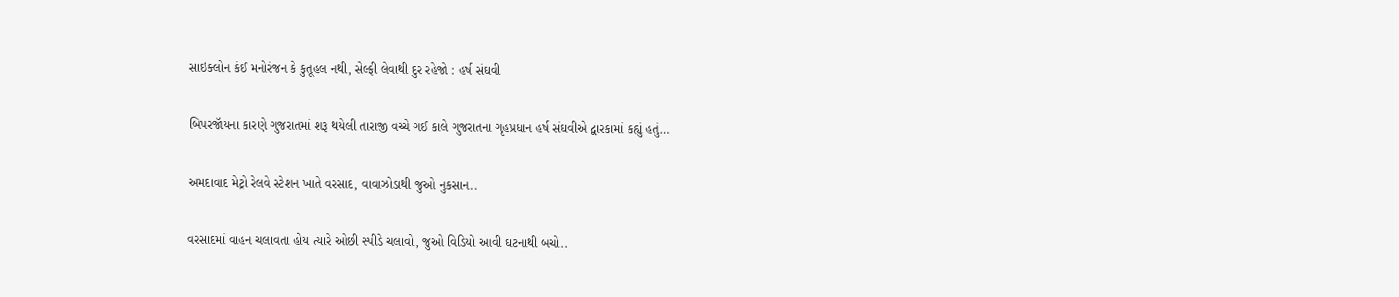સાઇક્લોન કંઈ મનોરંજન કે કુતૂહલ નથી, સેલ્ફી લેવાથી દુર રહેજો : હર્ષ સંઘવી

બિપરજૉયના કારણે ગુજરાતમાં શરૂ થયેલી તારાજી વચ્ચે ગઈ કાલે ગુજરાતના ગૃહપ્રધાન હર્ષ સંઘવીએ દ્વારકામાં કહ્યું હતું…

અમદાવાદ મેટ્રો રેલવે સ્ટેશન ખાતે વરસાદ, વાવાઝોડાથી જુઓ નુકસાન..

વરસાદમાં વાહન ચલાવતા હોય ત્યારે ઓછી સ્પીડે ચલાવો, જુઓ વિડિયો આવી ઘટનાથી બચો..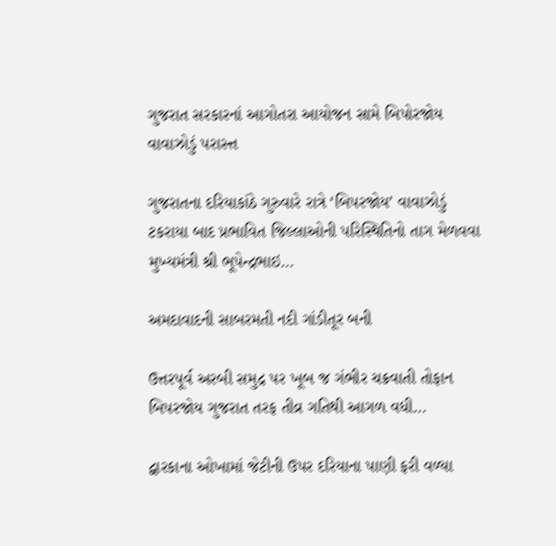ગુજરાત સરકારનાં આગોતરા આયોજન સામે બિપોરજોય વાવાઝોડું પરાસ્ત્ત

ગુજરાતના દરિયાકાંઠે ગુરુવારે રાત્રે ‘બિપરજોય’ વાવાઝોડું ટકરાયા બાદ પ્રભાવિત જિલ્લાઓની પરિસ્થિતિનો તાગ મેળવવા મુખ્યમંત્રી શ્રી ભૂપેન્દ્રભાઇ…

અમદાવાદની સાબરમતી નદી ગાંડીતૂર બની

ઉત્તરપૂર્વ અરબી સમુદ્ર પર ખૂબ જ ગંભીર ચક્રવાતી તોફાન બિપરજોય ગુજરાત તરફ તીવ્ર ગતિથી આગળ વધી…

દ્વારકાના ઓખામાં જેટીની ઉપર દરિયાના પાણી ફરી વળ્યા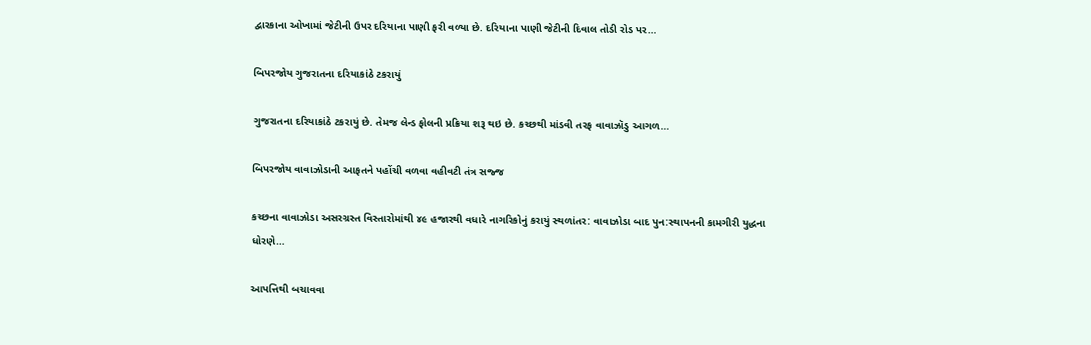દ્વારકાના ઓખામાં જેટીની ઉપર દરિયાના પાણી ફરી વળ્યા છે. દરિયાના પાણી જેટીની દિવાલ તોડી રોડ પર…

બિપરજોય ગુજરાતના દરિયાકાંઠે ટકરાયું

ગુજરાતના દરિયાકાંઠે ટકરાયું છે. તેમજ લેન્ડ ફોલની પ્રક્રિયા શરૂ થઇ છે. કચ્છથી માંડવી તરફ વાવાઝૉડુ આગળ…

બિપરજોય વાવાઝોડાની આફતને પહોંચી વળવા વહીવટી તંત્ર સજ્જ

કચ્છના વાવાઝોડા અસરગ્રસ્ત વિસ્તારોમાંથી ૪૯ હજારથી વધારે નાગરિકોનું કરાયું સ્થળાંતર: વાવાઝોડા બાદ પુન:સ્થાપનની કામગીરી યુદ્ધના ધોરણે…

આપત્તિથી બચાવવા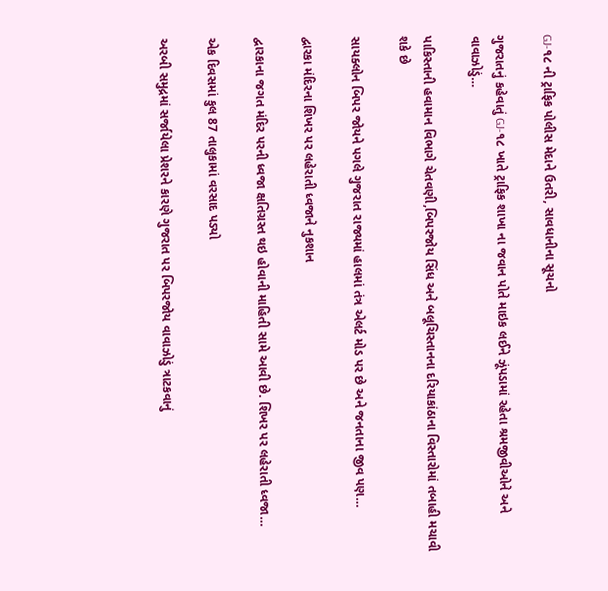GJ-૧૮ ની ટ્રાફિક પોલીસ મેદાને ઉતરી, સાવધાનીના સૂચનો

ગુજરાતનું કહેવાતું GJ-૧૮ ખાતે ટ્રાફિક શાખા ના જવાન પોતે માઇક લઈને ઝૂંપડામાં રહેતા શ્રમજીવીઓને અને વાવાઝોડું…

પાકિસ્તાની હવામાન વિભાગે ચેતવણી,બિપરજોય સિંધ અને બલૂચિસ્તાનના દરિયાકાંઠાના વિસ્તારોમાં તબાહી મચાવી શકે છે

સાયક્લોન બિપર જોયને પગલે ગુજરાત રાજ્યમાં હાલમાં તંત્ર એલર્ટ મોડ પર છે અને જનતાના જીવ પણ…

દ્વારકા મંદિરના શિખર પર લહેરાતી ધ્વજાને નુકશાન

દ્વારકાના જગત મંદિર પરની ધ્વજા ક્ષતિગ્રસ્ત થઇ હોવાની માહિતી સામે આવી છે. શિખર પર લહેરાતી ધ્વજા…

એક દિવસમાં કુલ 87 તાલુકામાં વરસાદ પડ્યો

અરબી સમુદ્રમાં સર્જાયેલા પ્રેશરને કારણે ગુજરાત પર બિપરજોય વાવાઝોડું ત્રાટકવાનું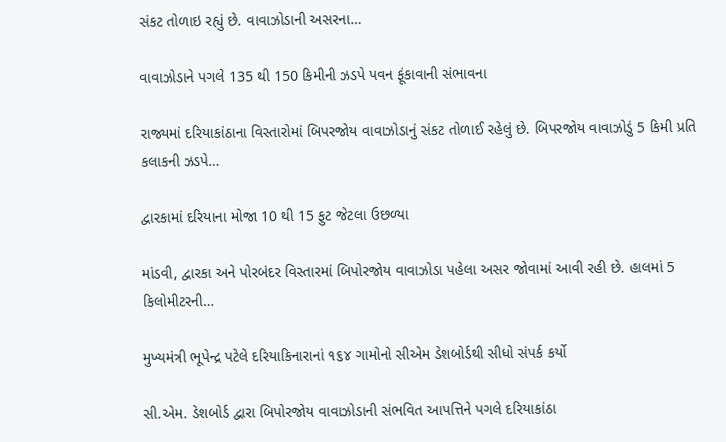સંકટ તોળાઇ રહ્યું છે. વાવાઝોડાની અસરના…

વાવાઝોડાને પગલે 135 થી 150 કિમીની ઝડપે પવન ફૂંકાવાની સંભાવના

રાજ્યમાં દરિયાકાંઠાના વિસ્તારોમાં બિપરજોય વાવાઝોડાનું સંકટ તોળાઈ રહેલું છે. બિપરજોય વાવાઝોડું 5 કિમી પ્રતિ કલાકની ઝડપે…

દ્વારકામાં દરિયાના મોજા 10 થી 15 ફુટ જેટલા ઉછળ્યા

માંડવી, દ્વારકા અને પોરબંદર વિસ્તારમાં બિપોરજોય વાવાઝોડા પહેલા અસર જોવામાં આવી રહી છે. હાલમાં 5 કિલોમીટરની…

મુખ્યમંત્રી ભૂપેન્દ્ર પટેલે દરિયાકિનારાનાં ૧૬૪ ગામોનો સીએમ ડેશબોર્ડથી સીધો સંપર્ક કર્યો

સી.એમ. ડેશબોર્ડ દ્વારા બિપોરજોય વાવાઝોડાની સંભવિત આપત્તિને પગલે દરિયાકાંઠા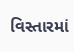વિસ્તારમાં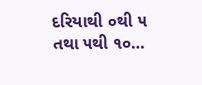દરિયાથી ૦થી ૫ તથા ૫થી ૧૦…